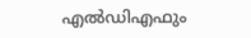എല്‍ഡിഎഫും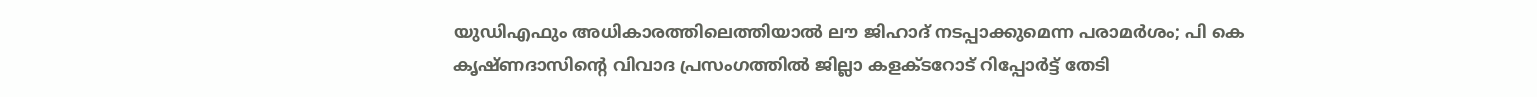യുഡിഎഫും അധികാരത്തിലെത്തിയാല്‍ ലൗ ജിഹാദ് നടപ്പാക്കുമെന്ന പരാമര്‍ശം; പി കെ കൃഷ്ണദാസിന്റെ വിവാദ പ്രസംഗത്തില്‍ ജില്ലാ കളക്ടറോട് റിപ്പോര്‍ട്ട് തേടി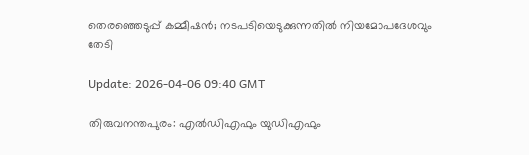തെരഞ്ഞെടുപ്പ് കമ്മീഷന്‍; നടപടിയെടുക്കുന്നതില്‍ നിയമോപദേശവും തേടി

Update: 2026-04-06 09:40 GMT

തിരുവനന്തപുരം: എല്‍ഡിഎഫും യുഡിഎഫും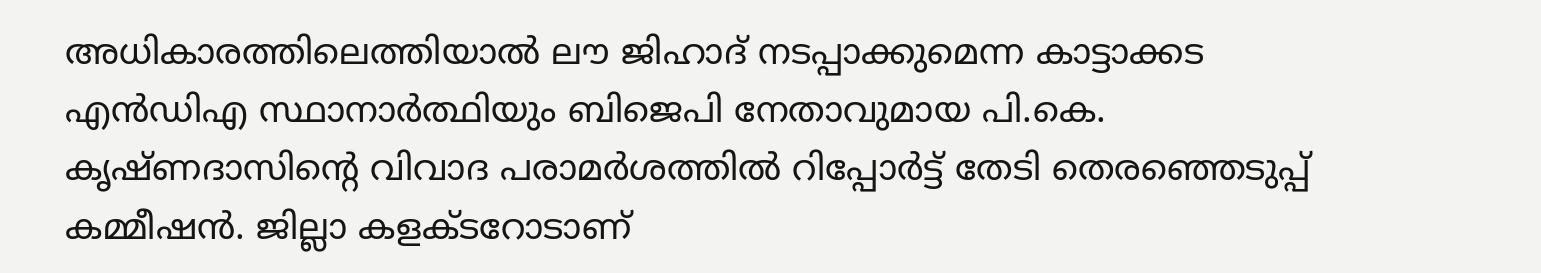അധികാരത്തിലെത്തിയാല്‍ ലൗ ജിഹാദ് നടപ്പാക്കുമെന്ന കാട്ടാക്കട എന്‍ഡിഎ സ്ഥാനാര്‍ത്ഥിയും ബിജെപി നേതാവുമായ പി.കെ. കൃഷ്ണദാസിന്റെ വിവാദ പരാമര്‍ശത്തില്‍ റിപ്പോര്‍ട്ട് തേടി തെരഞ്ഞെടുപ്പ് കമ്മീഷന്‍. ജില്ലാ കളക്ടറോടാണ്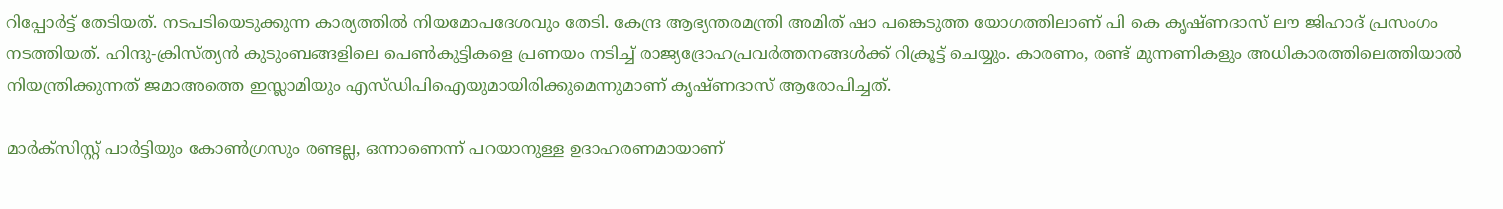റിപ്പോര്‍ട്ട് തേടിയത്. നടപടിയെടുക്കുന്ന കാര്യത്തില്‍ നിയമോപദേശവും തേടി. കേന്ദ്ര ആഭ്യന്തരമന്ത്രി അമിത് ഷാ പങ്കെടുത്ത യോഗത്തിലാണ് പി കെ കൃഷ്ണദാസ് ലൗ ജിഹാദ് പ്രസംഗം നടത്തിയത്. ഹിന്ദു-ക്രിസ്ത്യന്‍ കുടുംബങ്ങളിലെ പെണ്‍കുട്ടികളെ പ്രണയം നടിച്ച് രാജ്യദ്രോഹപ്രവര്‍ത്തനങ്ങള്‍ക്ക് റിക്രൂട്ട് ചെയ്യും. കാരണം, രണ്ട് മുന്നണികളും അധികാരത്തിലെത്തിയാല്‍ നിയന്ത്രിക്കുന്നത് ജമാഅത്തെ ഇസ്ലാമിയും എസ്ഡിപിഐയുമായിരിക്കുമെന്നുമാണ് കൃഷ്ണദാസ് ആരോപിച്ചത്.

മാര്‍ക്സിസ്റ്റ് പാര്‍ട്ടിയും കോണ്‍ഗ്രസും രണ്ടല്ല, ഒന്നാണെന്ന് പറയാനുള്ള ഉദാഹരണമായാണ്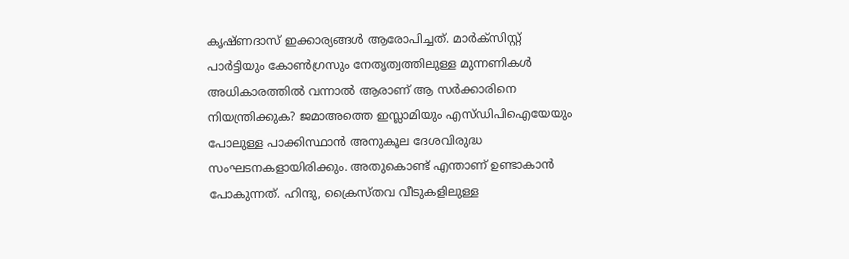കൃഷ്ണദാസ് ഇക്കാര്യങ്ങള്‍ ആരോപിച്ചത്. മാര്‍ക്സിസ്റ്റ് പാര്‍ട്ടിയും കോണ്‍ഗ്രസും നേതൃത്വത്തിലുള്ള മുന്നണികള്‍ അധികാരത്തില്‍ വന്നാല്‍ ആരാണ് ആ സര്‍ക്കാരിനെ നിയന്ത്രിക്കുക? ജമാഅത്തെ ഇസ്ലാമിയും എസ്ഡിപിഐയേയും പോലുള്ള പാക്കിസ്ഥാന്‍ അനുകൂല ദേശവിരുദ്ധ സംഘടനകളായിരിക്കും. അതുകൊണ്ട് എന്താണ് ഉണ്ടാകാന്‍ പോകുന്നത്. ഹിന്ദു, ക്രൈസ്തവ വീടുകളിലുള്ള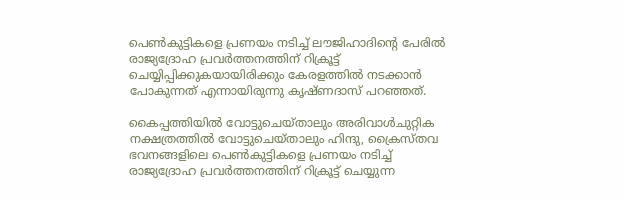പെണ്‍കുട്ടികളെ പ്രണയം നടിച്ച് ലൗജിഹാദിന്റെ പേരില്‍ രാജ്യദ്രോഹ പ്രവര്‍ത്തനത്തിന് റിക്രൂട്ട് ചെയ്യിപ്പിക്കുകയായിരിക്കും കേരളത്തില്‍ നടക്കാന്‍ പോകുന്നത് എന്നായിരുന്നു കൃഷ്ണദാസ് പറഞ്ഞത്.

കൈപ്പത്തിയില്‍ വോട്ടുചെയ്താലും അരിവാള്‍ചുറ്റിക നക്ഷത്രത്തില്‍ വോട്ടുചെയ്താലും ഹിന്ദു, ക്രൈസ്തവ ഭവനങ്ങളിലെ പെണ്‍കുട്ടികളെ പ്രണയം നടിച്ച് രാജ്യദ്രോഹ പ്രവര്‍ത്തനത്തിന് റിക്രൂട്ട് ചെയ്യുന്ന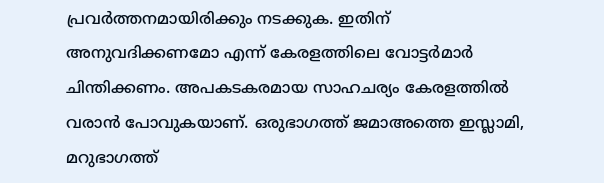പ്രവര്‍ത്തനമായിരിക്കും നടക്കുക. ഇതിന് അനുവദിക്കണമോ എന്ന് കേരളത്തിലെ വോട്ടര്‍മാര്‍ ചിന്തിക്കണം. അപകടകരമായ സാഹചര്യം കേരളത്തില്‍ വരാന്‍ പോവുകയാണ്. ഒരുഭാഗത്ത് ജമാഅത്തെ ഇസ്ലാമി, മറുഭാഗത്ത്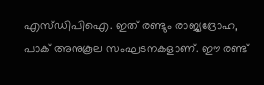എസ്ഡിപിഐ. ഇത് രണ്ടും രാജ്യദ്രോഹ, പാക് അനുകൂല സംഘടനകളാണ്. ഈ രണ്ട്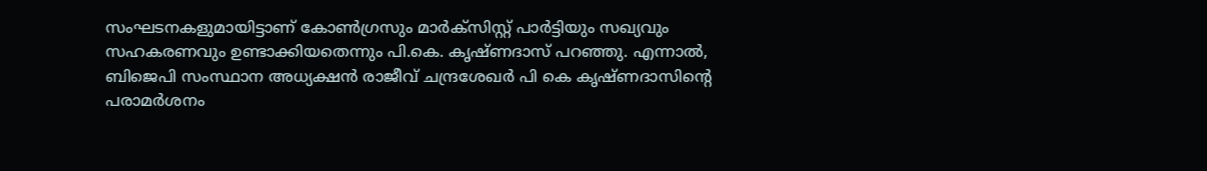സംഘടനകളുമായിട്ടാണ് കോണ്‍ഗ്രസും മാര്‍ക്സിസ്റ്റ് പാര്‍ട്ടിയും സഖ്യവും സഹകരണവും ഉണ്ടാക്കിയതെന്നും പി.കെ. കൃഷ്ണദാസ് പറഞ്ഞു. എന്നാല്‍, ബിജെപി സംസ്ഥാന അധ്യക്ഷന്‍ രാജീവ് ചന്ദ്രശേഖര്‍ പി കെ കൃഷ്ണദാസിന്റെ പരാമര്‍ശനം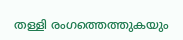തള്ളി രംഗത്തെത്തുകയും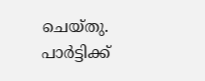ചെയ്തു. പാര്‍ട്ടിക്ക്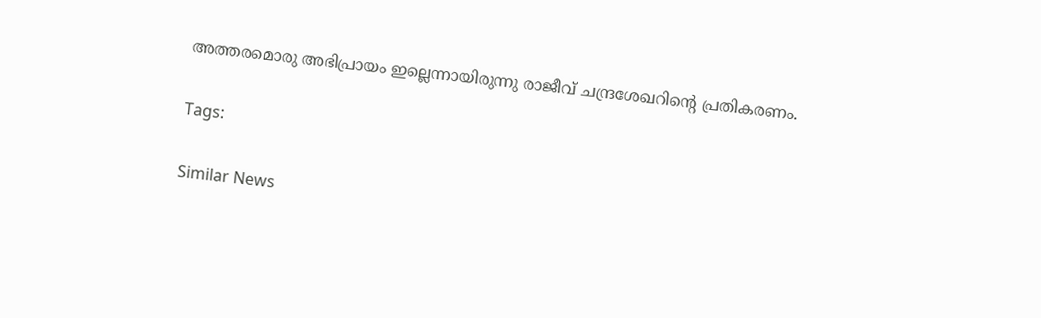അത്തരമൊരു അഭിപ്രായം ഇല്ലെന്നായിരുന്നു രാജീവ് ചന്ദ്രശേഖറിന്റെ പ്രതികരണം.

Tags:

Similar News